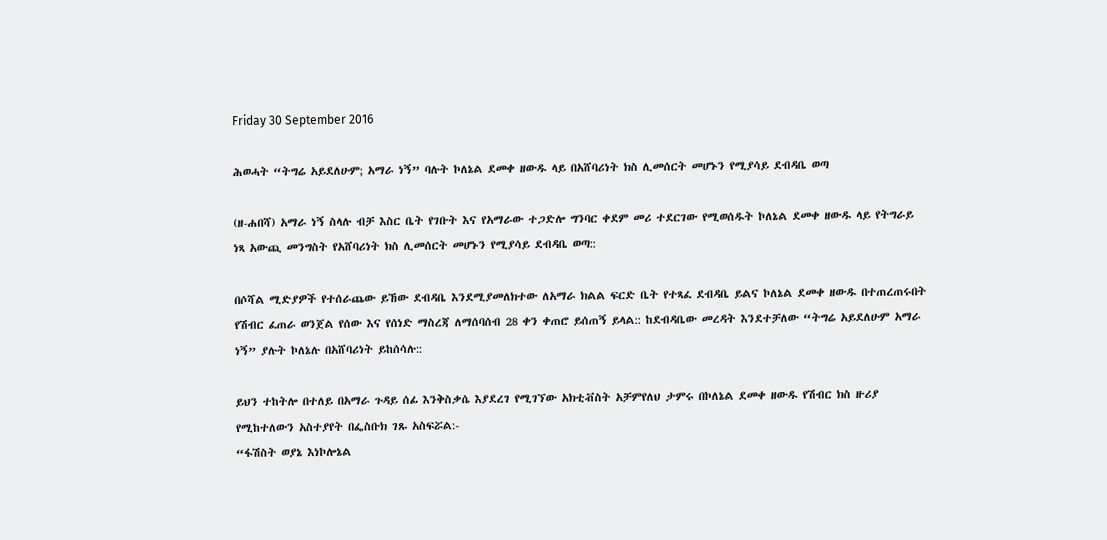Friday 30 September 2016

ሕወሓት “ትግሬ አይደለሁም; አማራ ነኝ” ባሉት ኮለኔል ደመቀ ዘውዱ ላይ በአሸባሪነት ክስ ሊመሰርት መሆኑን የሚያሳይ ደብዳቤ ወጣ

(ዘ-ሐበሻ) አማራ ነኝ ስላሉ ብቻ እስር ቤት የገቡት እና የአማራው ተጋድሎ ግንባር ቀደም መሪ ተደርገው የሚወሰዱት ኮለኔል ደመቀ ዘውዱ ላይ የትግራይ ነጻ አውጪ መንግስት የአሸባሪነት ክስ ሊመሰርት መሆኑን የሚያሳይ ደብዳቤ ወጣ::

በሶሻል ሚድያዎች የተሰራጨው ይኸው ደብዳቤ እንደሚያመለክተው ለአማራ ክልል ፍርድ ቤት የተጻፈ ደብዳቤ ይልና ኮለኔል ደመቀ ዘውዱ በተጠረጠሩበት የሽብር ፈጠራ ወንጀል የሰው እና የሰነድ ማስረጃ ለማሰባሰብ 28 ቀን ቀጠሮ ይሰጠኝ ይላል:: ከደብዳቤው መረዳት እንደተቻለው “ትግሬ አይደለሁም አማራ ነኝ” ያሉት ኮለኔሉ በአሸባሪነት ይከሰሳሉ::

ይህን ተከትሎ በተለይ በአማራ ጉዳይ ሰፊ እንቅስቃሴ እያደረገ የሚገኘው አክቲቭስት አቻምየለህ ታምሩ በኮለኔል ደመቀ ዘውዱ የሽብር ክስ ዙሪያ የሚከተለውን አስተያየት በፌስቡክ ገጹ አስፍሯል:-
“ፋሽስት ወያኔ እነኮሎኔል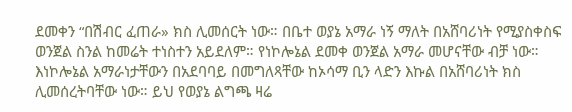ደመቀን “በሽብር ፈጠራ» ክስ ሊመሰርት ነው። በቤተ ወያኔ አማራ ነኝ ማለት በአሸባሪነት የሚያስቀስፍ ወንጀል ስንል ከመሬት ተነስተን አይደለም። የነኮሎኔል ደመቀ ወንጀል አማራ መሆናቸው ብቻ ነው። እነኮሎኔል አማራነታቸውን በአደባባይ በመግለጻቸው ከኦሳማ ቢን ላድን እኩል በአሸባሪነት ክስ ሊመሰረትባቸው ነው። ይህ የወያኔ ልግጫ ዛሬ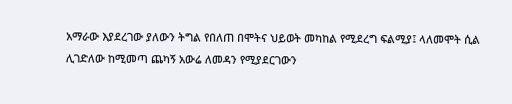አማራው እያደረገው ያለውን ትግል የበለጠ በሞትና ህይወት መካከል የሚደረግ ፍልሚያ፤ ላለመሞት ሲል ሊገድለው ከሚመጣ ጨካኝ አውሬ ለመዳን የሚያደርገውን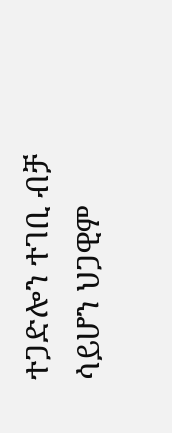ተጋድሎን ተገቢ ብቻ ሳይሆን ህጋዊም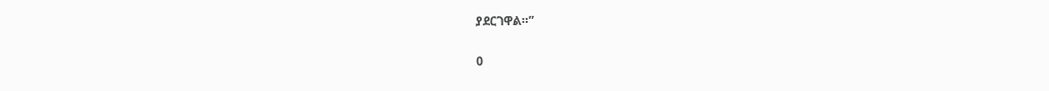ያደርገዋል።”

0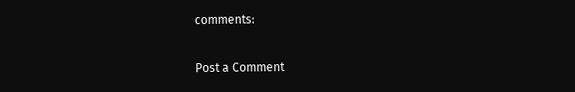comments:

Post a Comment